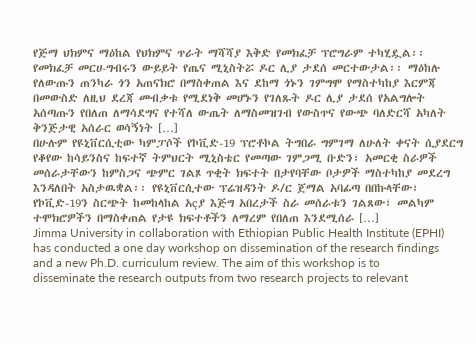የጅማ ህክምና ማዕከል የህክምና ጥራት ማሻሻያ እቅድ የመክፈቻ ፕሮግራም ተካሂዷል፡፡ የመክፈቻ መርሀ-ግብሩን ውይይት የጤና ሚኒስትሯ ዶር ሊያ ታደሰ መርተውታል፡፡ ማዕከሉ የለውጡን ጠንካራ ጎን አጠናክሮ በማስቀጠል እና ደከማ ጎኑን ገምግሞ የማስተካከያ እርምጃ በመውስድ ለዚህ ደረጃ መብቃቱ የሚደነቅ መሆኑን የገለጹት ዶር ሊያ ታደሰ የአልግሎት አሰጣጡን የበለጠ ለማሳደግና የተሻለ ውጤት ለማስመዝገብ የውስጥና የውጭ ባለድርሻ አካለት ቅንጅታዊ አሰራር ወሳኝነት […]
በሁሉም የዩኒቨርሲቲው ካምፓሶች የኮቪድ-19 ፕሮቶኮል ትግበራ ግምገማ ለሁለት ቀናት ሲያደርግ የቆየው ከሳይንስና ከፍተኛ ትምህርት ሚኒስቴር የመጣው ገምጋሚ ቡድን፣ አመርቂ ስራዎች መሰራታቸውን ከምስጋና ጭምር ገልጾ ጥቂት ክፍተት በታየባቸው ቦታዎች ማስተካከያ መደረግ እንዳለበት አስታዉቋል፡፡ የዩኒቨርሲተው ፕሬዝዳንት ዶ/ር ጀማል አባፊጣ በበኩላቸው፣ የኮቪድ-19ን ስርጭት ከመከላከል አçያ እጅግ አበረታች ስራ መሰራቱን ገልጸው፣ መልካም ተሞክሮዎችን በማስቀጠል የታዩ ክፍተቶችን ለማረም የበለጠ እንደሚሰራ […]
Jimma University in collaboration with Ethiopian Public Health Institute (EPHI) has conducted a one day workshop on dissemination of the research findings and a new Ph.D. curriculum review. The aim of this workshop is to disseminate the research outputs from two research projects to relevant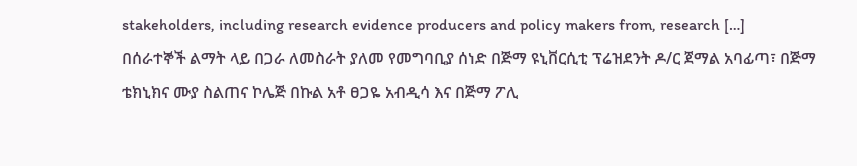stakeholders, including research evidence producers and policy makers from, research […]
በሰራተኞች ልማት ላይ በጋራ ለመስራት ያለመ የመግባቢያ ሰነድ በጅማ ዩኒቨርሲቲ ፕሬዝደንት ዶ/ር ጀማል አባፊጣ፣ በጅማ ቴክኒክና ሙያ ስልጠና ኮሌጅ በኩል አቶ ፀጋዬ አብዲሳ እና በጅማ ፖሊ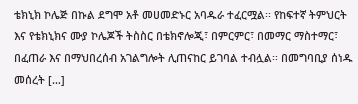ቴክኒክ ኮሌጅ በኩል ደግሞ አቶ መሀመድኑር አባዱራ ተፈርሟል፡፡ የከፍተኛ ትምህርት እና የቴክኒክና ሙያ ኮሌጆች ትስስር በቴክኖሎጂ፣ በምርምር፣ በመማር ማስተማር፣ በፈጠራ እና በማህበረሰብ አገልግሎት ሊጠናከር ይገባል ተብሏል፡፡ በመግባቢያ ሰነዱ መሰረት […]